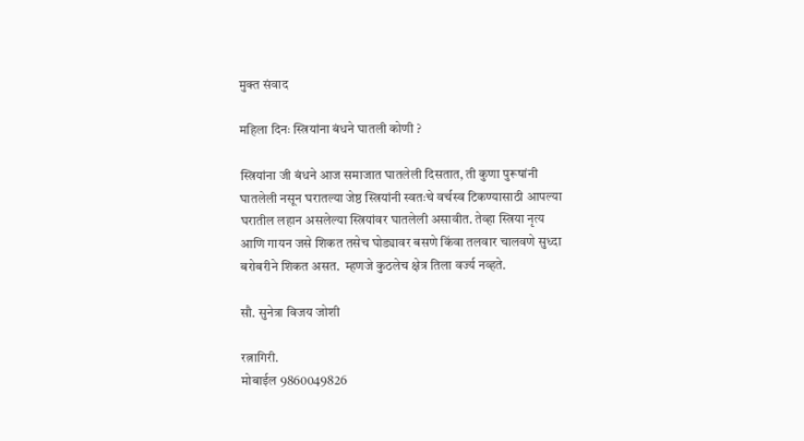मुक्त संवाद

महिला दिनः स्त्रियांना बंधने घातली कोणी ?

स्त्रियांना जी बंधने आज समाजात घातलेली दिसतात, ती कुणा पुरूषांनी घातलेली नसून घरातल्या जेष्ठ स्त्रियांनी स्वतःचे वर्चस्व टिकण्यासाठी आपल्या घरातील लहान असलेल्या स्त्रियांवर घातलेली असावीत. तेव्हा स्त्रिया नृत्य आणि गायन जसे शिकत तसेच घोड्यावर बसणे किंवा तलवार चालवणे सुध्दा बरोबरीने शिकत असत.  म्हणजे कुठलेच क्षेत्र तिला वर्ज्य नव्हते.

सौ. सुनेत्रा विजय जोशी

रत्नागिरी.
मोबाईल 9860049826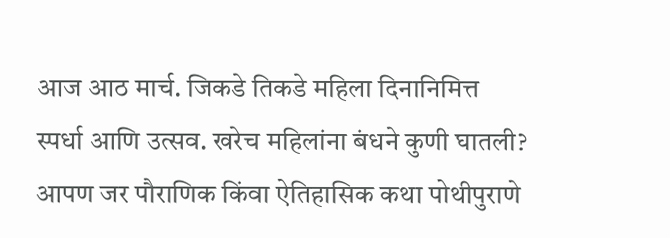आज आठ मार्च. जिकडे तिकडे महिला दिनानिमित्त स्पर्धा आणि उत्सव. खरेच महिलांना बंधने कुणी घातली? आपण जर पौराणिक किंवा ऐतिहासिक कथा पोथीपुराणे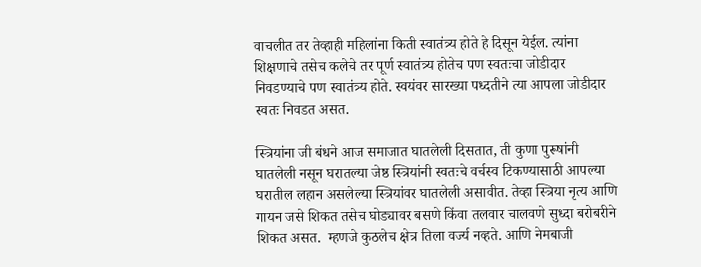वाचलीत तर तेव्हाही महिलांना किती स्वातंत्र्य होते हे दिसून येईल. त्यांना शिक्षणाचे तसेच कलेचे तर पूर्ण स्वातंत्र्य होतेच पण स्वतःचा जोडीदार निवडण्याचे पण स्वातंत्र्य होते. स्वयंवर सारख्या पध्दतीने त्या आपला जोडीदार स्वतः निवडत असत.

स्त्रियांना जी बंधने आज समाजात घातलेली दिसतात, ती कुणा पुरूषांनी घातलेली नसून घरातल्या जेष्ठ स्त्रियांनी स्वतःचे वर्चस्व टिकण्यासाठी आपल्या घरातील लहान असलेल्या स्त्रियांवर घातलेली असावीत. तेव्हा स्त्रिया नृत्य आणि गायन जसे शिकत तसेच घोड्यावर बसणे किंवा तलवार चालवणे सुध्दा बरोबरीने शिकत असत.  म्हणजे कुठलेच क्षेत्र तिला वर्ज्य नव्हते. आणि नेमबाजी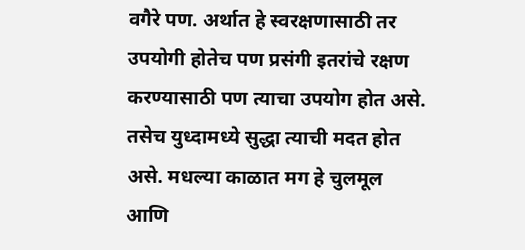वगैरे पण. अर्थात हे स्वरक्षणासाठी तर उपयोगी होतेच पण प्रसंगी इतरांचे रक्षण करण्यासाठी पण त्याचा उपयोग होत असे. तसेच युध्दामध्ये सुद्धा त्याची मदत होत असे. मधल्या काळात मग हे चुलमूल आणि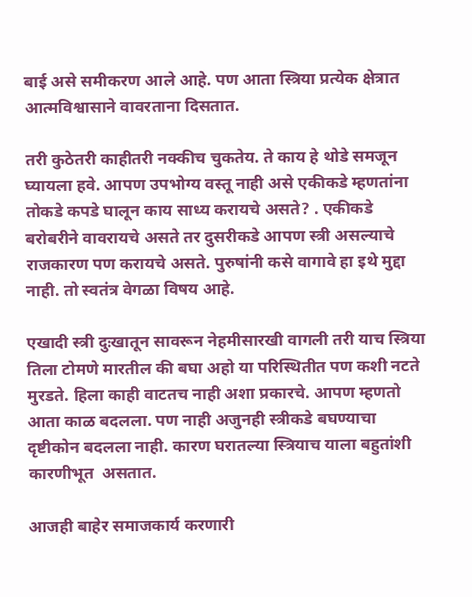बाई असे समीकरण आले आहे. पण आता स्त्रिया प्रत्येक क्षेत्रात आत्मविश्वासाने वावरताना दिसतात.

तरी कुठेतरी काहीतरी नक्कीच चुकतेय. ते काय हे थोडे समजून घ्यायला हवे. आपण उपभोग्य वस्तू नाही असे एकीकडे म्हणतांना तोकडे कपडे घालून काय साध्य करायचे असते? . एकीकडे बरोबरीने वावरायचे असते तर दुसरीकडे आपण स्त्री असल्याचे राजकारण पण करायचे असते. पुरुषांनी कसे वागावे हा इथे मुद्दा नाही. तो स्वतंत्र वेगळा विषय आहे.

एखादी स्त्री दुःखातून सावरून नेहमीसारखी वागली तरी याच स्त्रिया तिला टोमणे मारतील की बघा अहो या परिस्थितीत पण कशी नटते मुरडते. हिला काही वाटतच नाही अशा प्रकारचे. आपण म्हणतो आता काळ बदलला. पण नाही अजुनही स्त्रीकडे बघण्याचा दृष्टीकोन बदलला नाही. कारण घरातल्या स्त्रियाच याला बहुतांशी कारणीभूत  असतात.

आजही बाहेर समाजकार्य करणारी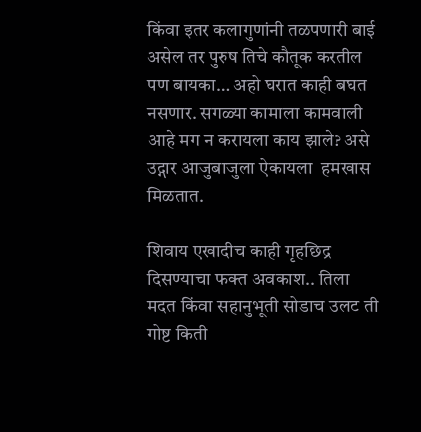किंवा इतर कलागुणांनी तळपणारी बाई असेल तर पुरुष तिचे कौतूक करतील पण बायका… अहो घरात काही बघत नसणार. सगळ्या कामाला कामवाली आहे मग न करायला काय झाले? असे उद्गार आजुबाजुला ऐकायला  हमखास मिळतात.

शिवाय एखादीच काही गृहछिद्र दिसण्याचा फक्त अवकाश.. तिला मदत किंवा सहानुभूती सोडाच उलट ती गोष्ट किती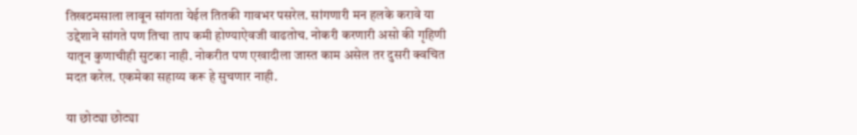तिखठमसाला लावून सांगता येईल तितकी गावभर पसरेल. सांगणारी मन हलके करावे या उद्देशाने सांगते पण तिचा ताप कमी होण्याऐवजी वाढतोच. नोकरी करणारी असो की गृहिणी यातून कुणाचीही सुटका नाही. नोकरीत पण एखादीला जास्त काम असेल तर दुसरी क्वचित मदत करेल. एकमेका सहाय्य करू हे सुचणार नाही.

या छोट्या छोट्या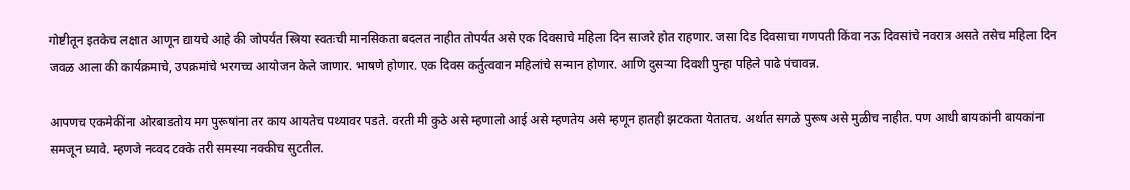गोष्टीतून इतकेच लक्षात आणून द्यायचे आहे की जोपर्यंत स्त्रिया स्वतःची मानसिकता बदलत नाहीत तोपर्यंत असे एक दिवसाचे महिला दिन साजरे होत राहणार. जसा दिड दिवसाचा गणपती किंवा नऊ दिवसांचे नवरात्र असते तसेच महिला दिन जवळ आला की कार्यक्रमाचे, उपक्रमांचे भरगच्च आयोजन केले जाणार. भाषणे होणार. एक दिवस कर्तुत्ववान महिलांचे सन्मान होणार. आणि दुसर्‍या दिवशी पुन्हा पहिले पाढे पंचावन्न.

आपणच एकमेकींना ओरबाडतोय मग पुरूषांना तर काय आयतेच पथ्यावर पडते. वरती मी कुठे असे म्हणालो आई असे म्हणतेय असे म्हणून हातही झटकता येतातच. अर्थात सगळे पुरूष असे मुळीच नाहीत. पण आधी बायकांनी बायकांना समजून घ्यावे. म्हणजे नव्वद टक्के तरी समस्या नक्कीच सुटतील.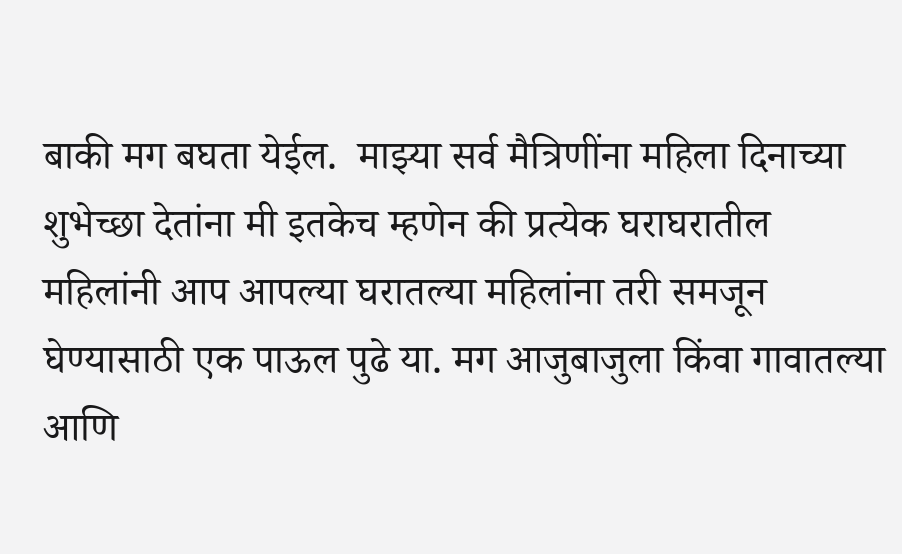बाकी मग बघता येईल.  माझ्या सर्व मैत्रिणींना महिला दिनाच्या शुभेच्छा देतांना मी इतकेच म्हणेन की प्रत्येक घराघरातील महिलांनी आप आपल्या घरातल्या महिलांना तरी समजून घेण्यासाठी एक पाऊल पुढे या. मग आजुबाजुला किंवा गावातल्या आणि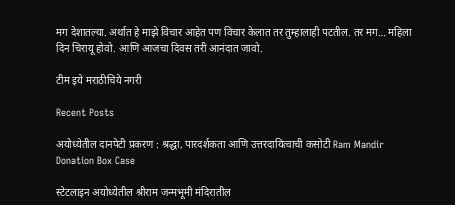मग देशातल्या. अर्थात हे माझे विचार आहेत पण विचार केलात तर तुम्हालाही पटतील. तर मग… महिला दिन चिरायू होवो. आणि आजचा दिवस तरी आनंदात जावो.

टीम इये मराठीचिये नगरी

Recent Posts

अयोध्येतील दानपेटी प्रकरण : श्रद्धा, पारदर्शकता आणि उत्तरदायित्वाची कसोटी Ram Mandir Donation Box Case

स्टेटलाइन अयोध्येतील श्रीराम जन्मभूमी मंदिरातील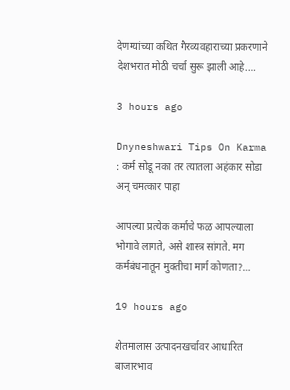देणग्यांच्या कथित गैरव्यवहाराच्या प्रकरणाने देशभरात मोठी चर्चा सुरू झाली आहे.…

3 hours ago

Dnyneshwari Tips On Karma : कर्म सोडू नका तर त्यातला अहंकार सोडा अन् चमत्कार पाहा

आपल्या प्रत्येक कर्माचे फळ आपल्याला भोगावे लागते, असे शास्त्र सांगते. मग कर्मबंधनातून मुक्तीचा मार्ग कोणता?…

19 hours ago

शेतमालास उत्पादनखर्चावर आधारित बाजारभाव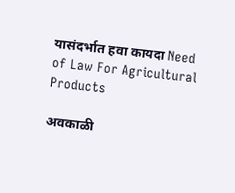यासंदर्भात हवा कायदा Need of Law For Agricultural Products

अवकाळी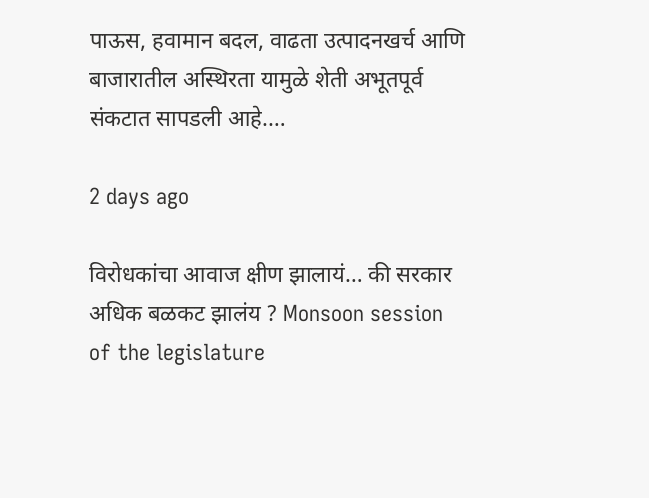पाऊस, हवामान बदल, वाढता उत्पादनखर्च आणि बाजारातील अस्थिरता यामुळे शेती अभूतपूर्व संकटात सापडली आहे.…

2 days ago

विरोधकांचा आवाज क्षीण झालायं… की सरकार अधिक बळकट झालंय ? Monsoon session of the legislature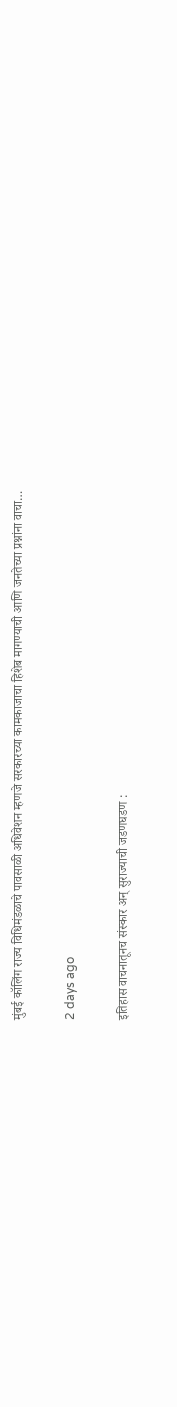मुंबई कॉलिंग राज्य विधिमंडळाचे पावसाळी अधिवेशन म्हणजे सरकारच्या कामकाजाचा हिशेब मागण्याची आणि जनतेच्या प्रश्नांना वाचा…

2 days ago

इतिहास वाचनातूनच संस्कार अन् सुराज्याची जडणघडण :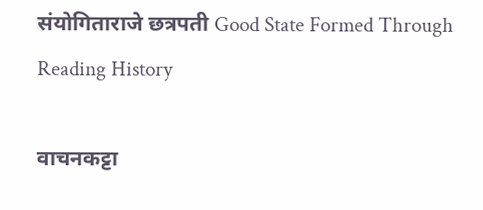संयोगिताराजे छत्रपती Good State Formed Through Reading History

वाचनकट्टा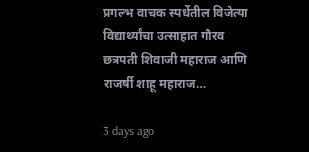प्रगल्भ वाचक स्पर्धेतील विजेत्या विद्यार्थ्यांचा उत्साहात गौरव छत्रपती शिवाजी महाराज आणि राजर्षी शाहू महाराज…

3 days ago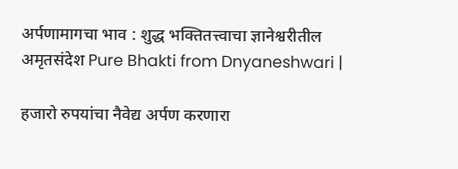अर्पणामागचा भाव : शुद्ध भक्तितत्त्वाचा ज्ञानेश्वरीतील अमृतसंदेश Pure Bhakti from Dnyaneshwari |

हजारो रुपयांचा नैवेद्य अर्पण करणारा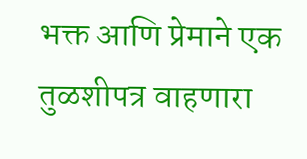भक्त आणि प्रेमाने एक तुळशीपत्र वाहणारा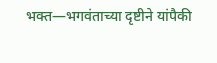भक्त—भगवंताच्या दृष्टीने यांपैकी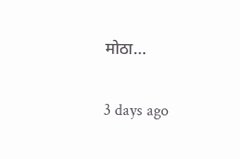मोठा…

3 days ago